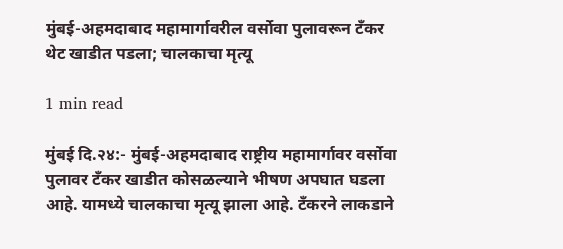मुंबई-अहमदाबाद महामार्गावरील वर्सोवा पुलावरून टँकर थेट खाडीत पडला; चालकाचा मृत्यू

1 min read

मुंबई दि.२४:- मुंबई-अहमदाबाद राष्ट्रीय महामार्गावर वर्सोवा पुलावर टँकर खाडीत कोसळल्याने भीषण अपघात घडला आहे. यामध्ये चालकाचा मृत्यू झाला आहे. टॅंकरने लाकडाने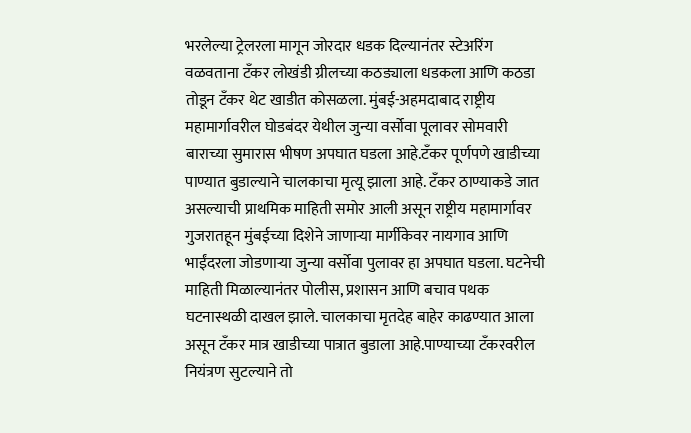भरलेल्या ट्रेलरला मागून जोरदार धडक दिल्यानंतर स्टेअरिंग वळवताना टॅंकर लोखंडी ग्रीलच्या कठड्याला धडकला आणि कठडा तोडून टँकर थेट खाडीत कोसळला. मुंबई-अहमदाबाद राष्ट्रीय महामार्गावरील घोडबंदर येथील जुन्या वर्सोवा पूलावर सोमवारी बाराच्या सुमारास भीषण अपघात घडला आहे.टॅंकर पूर्णपणे खाडीच्या पाण्यात बुडाल्याने चालकाचा मृत्यू झाला आहे. टॅंकर ठाण्याकडे जात असल्याची प्राथमिक माहिती समोर आली असून राष्ट्रीय महामार्गावर गुजरातहून मुंबईच्या दिशेने जाणाऱ्या मार्गीकेवर नायगाव आणि भाईंदरला जोडणाऱ्या जुन्या वर्सोवा पुलावर हा अपघात घडला. घटनेची माहिती मिळाल्यानंतर पोलीस, प्रशासन आणि बचाव पथक घटनास्थळी दाखल झाले. चालकाचा मृतदेह बाहेर काढण्यात आला असून टँकर मात्र खाडीच्या पात्रात बुडाला आहे.पाण्याच्या टँकरवरील नियंत्रण सुटल्याने तो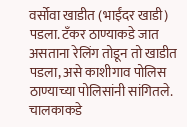वर्सोवा खाडीत (भाईंदर खाडी) पडला. टँकर ठाण्याकडे जात असताना रेलिंग तोडून तो खाडीत पडला, असे काशीगाव पोलिस ठाण्याच्या पोलिसांनी सांगितले. चालकाकडे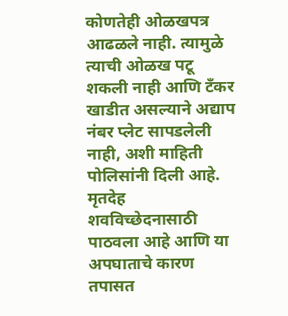कोणतेही ओळखपत्र आढळले नाही. त्यामुळे त्याची ओळख पटू शकली नाही आणि टँकर खाडीत असल्याने अद्याप नंबर प्लेट सापडलेली नाही, अशी माहिती पोलिसांनी दिली आहे. मृतदेह शवविच्छेदनासाठी पाठवला आहे आणि या अपघाताचे कारण तपासत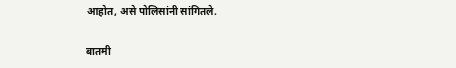आहोत, असे पोलिसांनी सांगितले.

बातमी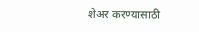शेअर करण्यासाठी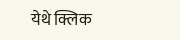येथे क्लिक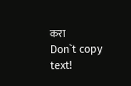करा
Don`t copy text!